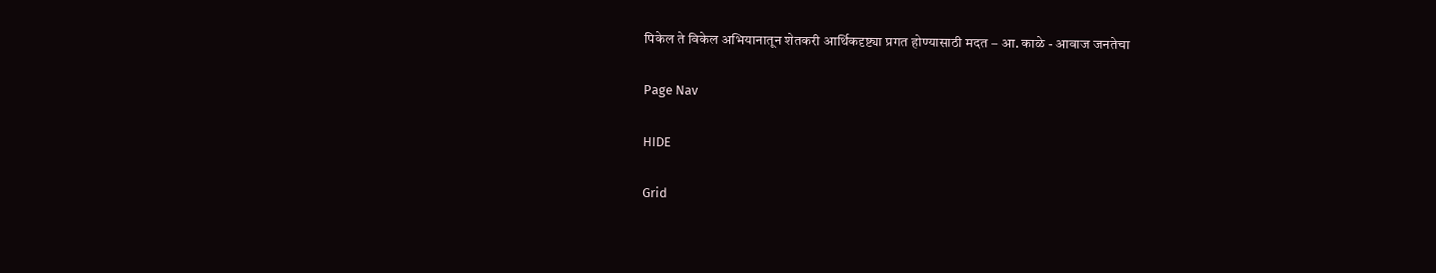पिकेल ते विकेल अभियानातून शेतकरी आर्थिकदृष्ट्या प्रगत होण्यासाठी मदत – आ. काळे - आवाज जनतेचा

Page Nav

HIDE

Grid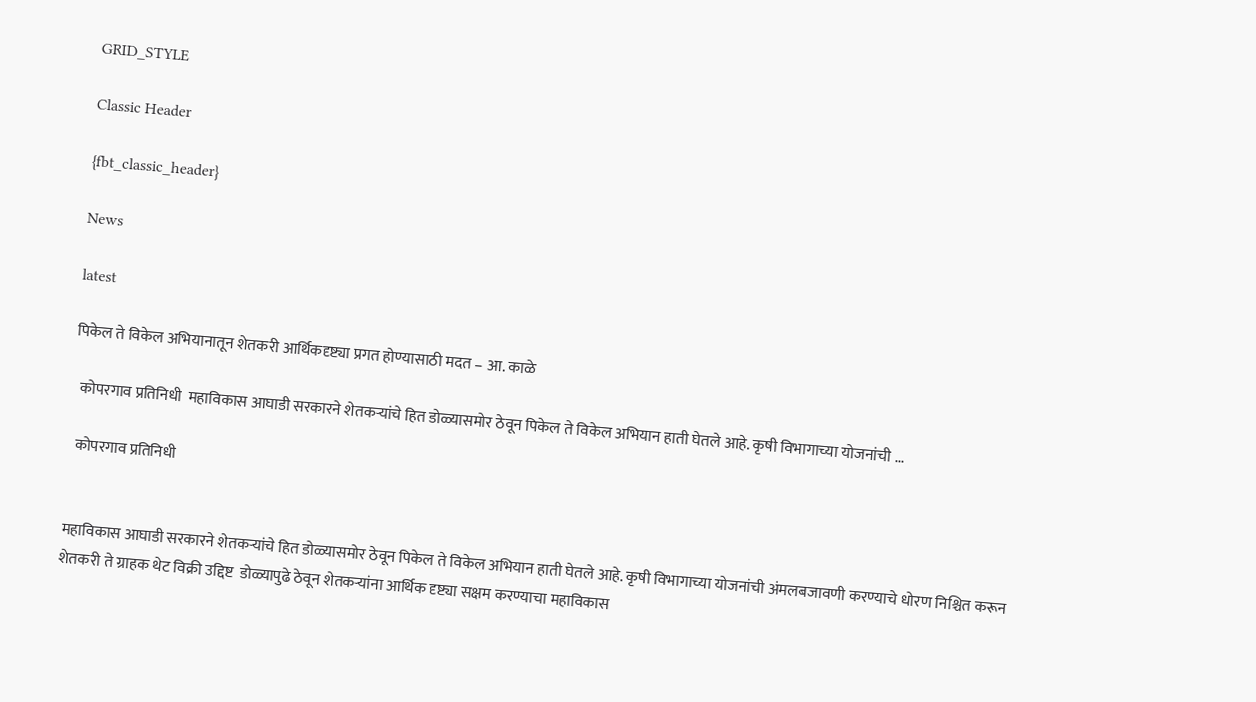GRID_STYLE

Classic Header

{fbt_classic_header}

News

latest

पिकेल ते विकेल अभियानातून शेतकरी आर्थिकदृष्ट्या प्रगत होण्यासाठी मदत – आ. काळे

  कोपरगाव प्रतिनिधी  महाविकास आघाडी सरकारने शेतकऱ्यांचे हित डोळ्यासमोर ठेवून पिकेल ते विकेल अभियान हाती घेतले आहे. कृषी विभागाच्या योजनांची ...

  कोपरगाव प्रतिनिधी


महाविकास आघाडी सरकारने शेतकऱ्यांचे हित डोळ्यासमोर ठेवून पिकेल ते विकेल अभियान हाती घेतले आहे. कृषी विभागाच्या योजनांची अंमलबजावणी करण्याचे धोरण निश्चित करून शेतकरी ते ग्राहक थेट विक्री उद्दिष्ट  डोळ्यापुढे ठेवून शेतकऱ्यांना आर्थिक दृष्ट्या सक्षम करण्याचा महाविकास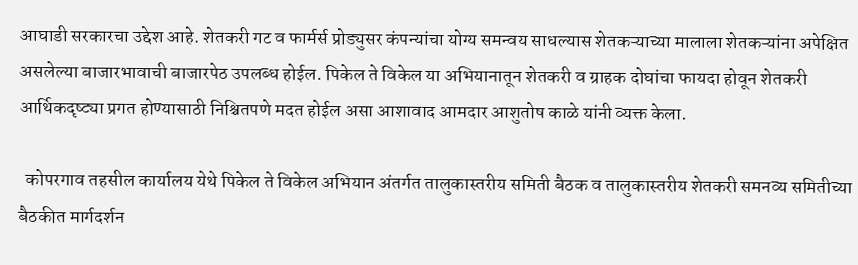आघाडी सरकारचा उद्देश आहे. शेतकरी गट व फार्मर्स प्रोड्युसर कंपन्यांचा योग्य समन्वय साधल्यास शेतकऱ्याच्या मालाला शेतकऱ्यांना अपेक्षित असलेल्या बाजारभावाची बाजारपेठ उपलब्ध होईल. पिकेल ते विकेल या अभियानातून शेतकरी व ग्राहक दोघांचा फायदा होवून शेतकरी आर्थिकदृष्ट्या प्रगत होण्यासाठी निश्चितपणे मदत होईल असा आशावाद आमदार आशुतोष काळे यांनी व्यक्त केला.

  कोपरगाव तहसील कार्यालय येथे पिकेल ते विकेल अभियान अंतर्गत तालुकास्तरीय समिती बैठक व तालुकास्तरीय शेतकरी समनव्य समितीच्या बैठकीत मार्गदर्शन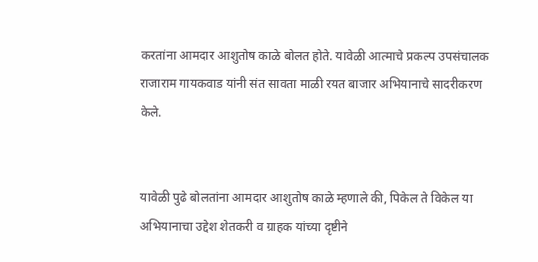करतांना आमदार आशुतोष काळे बोलत होते. यावेळी आत्माचे प्रकल्प उपसंचालक राजाराम गायकवाड यांनी संत सावता माळी रयत बाजार अभियानाचे सादरीकरण केले.


यावेळी पुढे बोलतांना आमदार आशुतोष काळे म्हणाले की, पिकेल ते विकेल या अभियानाचा उद्देश शेतकरी व ग्राहक यांच्या दृष्टीने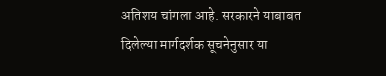अतिशय चांगला आहे. सरकारने याबाबत दिलेल्या मार्गदर्शक सूचनेनुसार या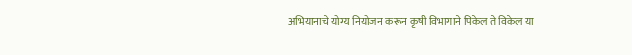अभियानाचे योग्य नियोजन करून कृषी विभागाने पिकेल ते विकेल या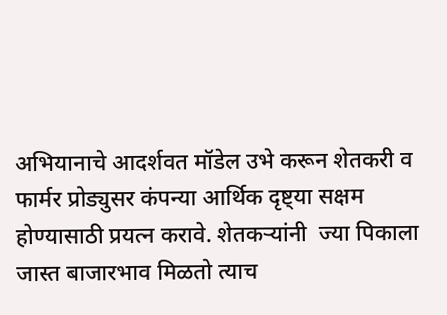अभियानाचे आदर्शवत मॉडेल उभे करून शेतकरी व फार्मर प्रोड्युसर कंपन्या आर्थिक दृष्ट्या सक्षम होण्यासाठी प्रयत्न करावे. शेतकऱ्यांनी  ज्या पिकाला जास्त बाजारभाव मिळतो त्याच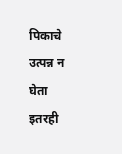पिकाचे उत्पन्न न घेता इतरही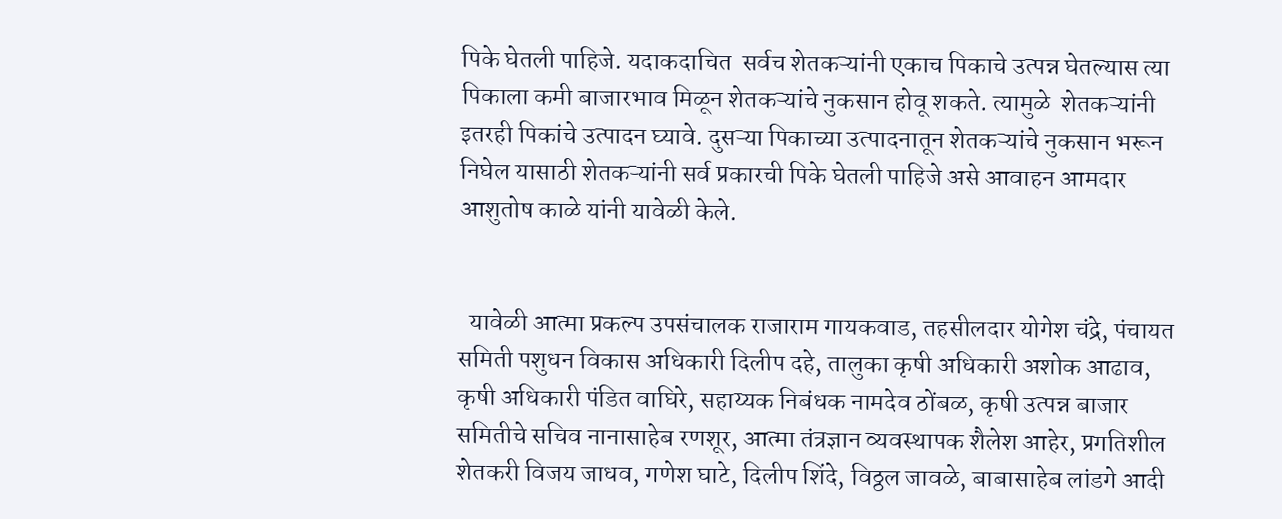पिके घेतली पाहिजे. यदाकदाचित  सर्वच शेतकऱ्यांनी एकाच पिकाचे उत्पन्न घेतल्यास त्या पिकाला कमी बाजारभाव मिळून शेतकऱ्यांचे नुकसान होवू शकते. त्यामुळे  शेतकऱ्यांनी इतरही पिकांचे उत्पादन घ्यावे. दुसऱ्या पिकाच्या उत्पादनातून शेतकऱ्यांचे नुकसान भरून निघेल यासाठी शेतकऱ्यांनी सर्व प्रकारची पिके घेतली पाहिजे असे आवाहन आमदार आशुतोष काळे यांनी यावेळी केले.


  यावेळी आत्मा प्रकल्प उपसंचालक राजाराम गायकवाड, तहसीलदार योगेश चंद्रे, पंचायत समिती पशुधन विकास अधिकारी दिलीप दहे, तालुका कृषी अधिकारी अशोक आढाव, कृषी अधिकारी पंडित वाघिरे, सहाय्यक निबंधक नामदेव ठोंबळ, कृषी उत्पन्न बाजार समितीचे सचिव नानासाहेब रणशूर, आत्मा तंत्रज्ञान व्यवस्थापक शैलेश आहेर, प्रगतिशील शेतकरी विजय जाधव, गणेश घाटे, दिलीप शिंदे, विठ्ठल जावळे, बाबासाहेब लांडगे आदी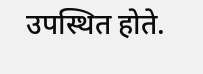उपस्थित होते.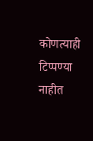कोणत्याही टिप्पण्‍या नाहीत